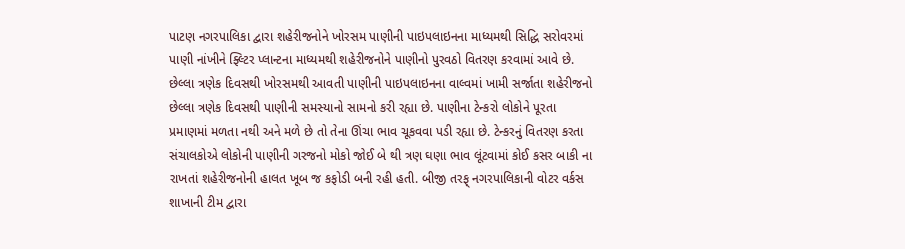પાટણ નગરપાલિકા દ્વારા શહેરીજનોને ખોરસમ પાણીની પાઇપલાઇનના માધ્યમથી સિદ્ધિ સરોવરમાં પાણી નાંખીને ફ્લ્ટિર પ્લાન્ટના માધ્યમથી શહેરીજનોને પાણીનો પુરવઠો વિતરણ કરવામાં આવે છે. છેલ્લા ત્રણેક દિવસથી ખોરસમથી આવતી પાણીની પાઇપલાઇનના વાલ્વમાં ખામી સર્જાતા શહેરીજનો છેલ્લા ત્રણેક દિવસથી પાણીની સમસ્યાનો સામનો કરી રહ્યા છે. પાણીના ટેન્કરો લોકોને પૂરતા પ્રમાણમાં મળતા નથી અને મળે છે તો તેના ઊંચા ભાવ ચૂકવવા પડી રહ્યા છે. ટેન્કરનું વિતરણ કરતા સંચાલકોએ લોકોની પાણીની ગરજનો મોકો જોઈ બે થી ત્રણ ઘણા ભાવ લૂંટવામાં કોઈ કસર બાકી ના રાખતાં શહેરીજનોની હાલત ખૂબ જ કફોડી બની રહી હતી. બીજી તરફ્ નગરપાલિકાની વોટર વર્કસ શાખાની ટીમ દ્વારા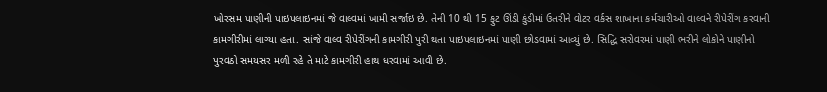ખોરસમ પાણીની પાઇપલાઇનમાં જે વાલ્વમાં ખામી સર્જાઇ છે. તેની 10 થી 15 ફુટ ઊંડી કુંડીમાં ઉતરીને વોટર વર્કસ શાખાના કર્મચારીઓ વાલ્વને રીપેરીંગ કરવાની કામગીરીમાં લાગ્યા હતા. સાંજે વાલ્વ રીપેરીંગની કામગીરી પુરી થતા પાઇપલાઇનમાં પાણી છોડવામાં આવ્યું છે. સિદ્ધિ સરોવરમાં પાણી ભરીને લોકોને પાણીનો પુરવઠો સમયસર મળી રહે તે માટે કામગીરી હાથ ધરવામાં આવી છે.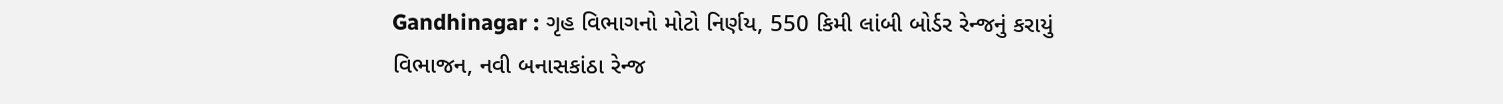Gandhinagar : ગૃહ વિભાગનો મોટો નિર્ણય, 550 કિમી લાંબી બોર્ડર રેન્જનું કરાયું વિભાજન, નવી બનાસકાંઠા રેન્જ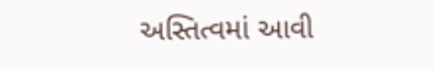અસ્તિત્વમાં આવી